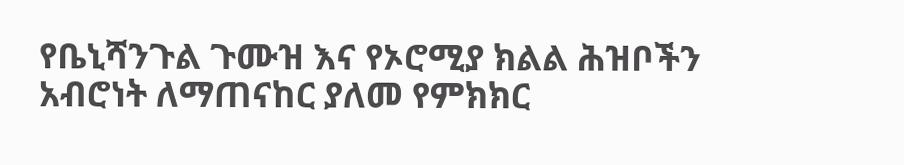የቤኒሻንጉል ጉሙዝ እና የኦሮሚያ ክልል ሕዝቦችን አብሮነት ለማጠናከር ያለመ የምክክር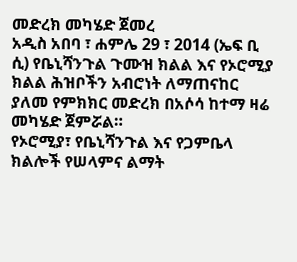መድረክ መካሄድ ጀመረ
አዲስ አበባ ፣ ሐምሌ 29 ፣ 2014 (ኤፍ ቢ ሲ) የቤኒሻንጉል ጉሙዝ ክልል እና የኦሮሚያ ክልል ሕዝቦችን አብሮነት ለማጠናከር ያለመ የምክክር መድረክ በአሶሳ ከተማ ዛሬ መካሄድ ጀምሯል።
የኦሮሚያ፣ የቤኒሻንጉል እና የጋምቤላ ክልሎች የሠላምና ልማት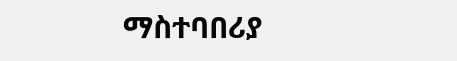ማስተባበሪያ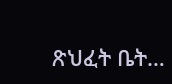ጽህፈት ቤት…